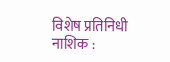विशेष प्रतिनिधी
नाशिक :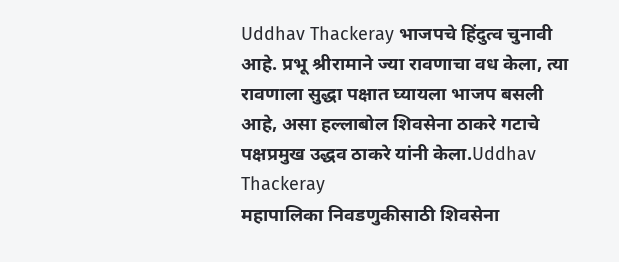Uddhav Thackeray भाजपचे हिंदुत्व चुनावी आहे. प्रभू श्रीरामाने ज्या रावणाचा वध केला, त्या रावणाला सुद्धा पक्षात घ्यायला भाजप बसली आहे, असा हल्लाबोल शिवसेना ठाकरे गटाचे पक्षप्रमुख उद्धव ठाकरे यांनी केला.Uddhav Thackeray
महापालिका निवडणुकीसाठी शिवसेना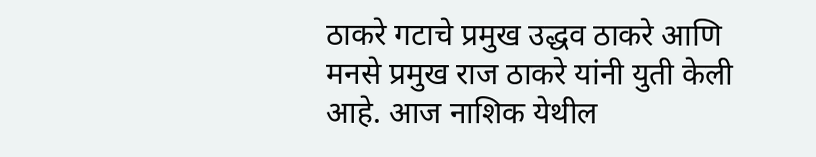ठाकरे गटाचे प्रमुख उद्धव ठाकरे आणि मनसे प्रमुख राज ठाकरे यांनी युती केली आहे. आज नाशिक येथील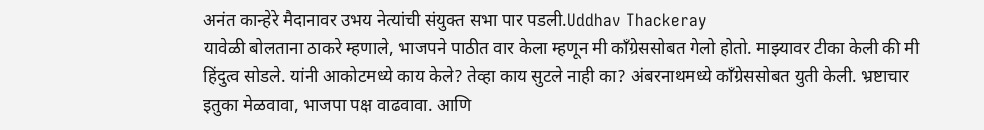अनंत कान्हेरे मैदानावर उभय नेत्यांची संयुक्त सभा पार पडली.Uddhav Thackeray
यावेळी बोलताना ठाकरे म्हणाले, भाजपने पाठीत वार केला म्हणून मी कॉंग्रेससोबत गेलो होतो. माझ्यावर टीका केली की मी हिंदुत्व सोडले. यांनी आकोटमध्ये काय केले? तेव्हा काय सुटले नाही का? अंबरनाथमध्ये कॉंग्रेससोबत युती केली. भ्रष्टाचार इतुका मेळवावा, भाजपा पक्ष वाढवावा. आणि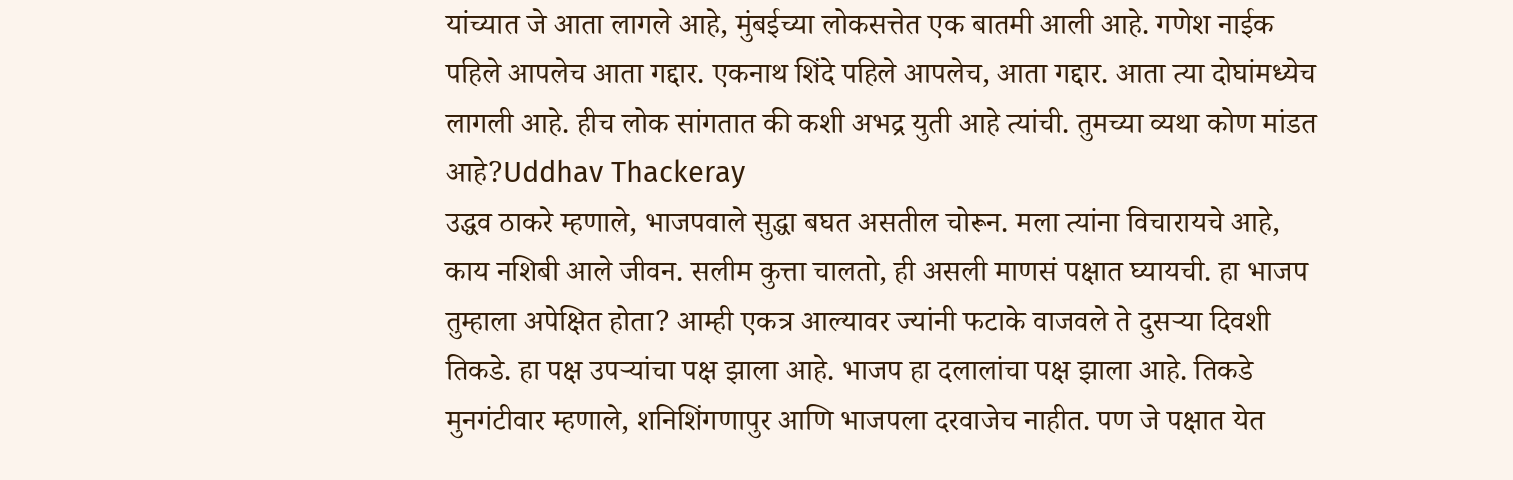यांच्यात जे आता लागले आहे, मुंबईच्या लोकसत्तेत एक बातमी आली आहे. गणेश नाईक पहिले आपलेच आता गद्दार. एकनाथ शिंदे पहिले आपलेच, आता गद्दार. आता त्या दोघांमध्येच लागली आहे. हीच लोक सांगतात की कशी अभद्र युती आहे त्यांची. तुमच्या व्यथा कोण मांडत आहे?Uddhav Thackeray
उद्धव ठाकरे म्हणाले, भाजपवाले सुद्धा बघत असतील चोरून. मला त्यांना विचारायचे आहे, काय नशिबी आले जीवन. सलीम कुत्ता चालतो, ही असली माणसं पक्षात घ्यायची. हा भाजप तुम्हाला अपेक्षित होता? आम्ही एकत्र आल्यावर ज्यांनी फटाके वाजवले ते दुसऱ्या दिवशी तिकडे. हा पक्ष उपऱ्यांचा पक्ष झाला आहे. भाजप हा दलालांचा पक्ष झाला आहे. तिकडे मुनगंटीवार म्हणाले, शनिशिंगणापुर आणि भाजपला दरवाजेच नाहीत. पण जे पक्षात येत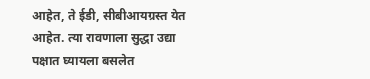आहेत, ते ईडी, सीबीआयग्रस्त येत आहेत. त्या रावणाला सुद्धा उद्या पक्षात घ्यायला बसलेत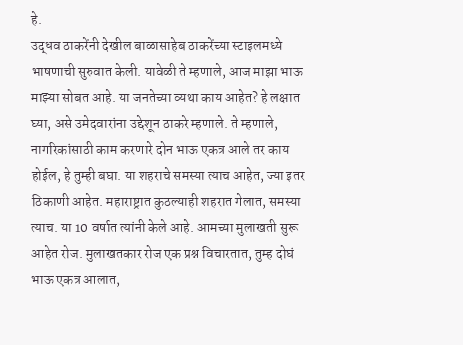हे.
उद्धव ठाकरेंनी देखील बाळासाहेब ठाकरेंच्या स्टाइलमध्ये भाषणाची सुरुवात केली. यावेळी ते म्हणाले, आज माझा भाऊ माझ्या सोबत आहे. या जनतेच्या व्यथा काय आहेत? हे लक्षात घ्या, असे उमेदवारांना उद्देशून ठाकरे म्हणाले. ते म्हणाले, नागरिकांसाठी काम करणारे दोन भाऊ एकत्र आले तर काय होईल, हे तुम्ही बघा. या शहराचे समस्या त्याच आहेत, ज्या इतर ठिकाणी आहेत. महाराष्ट्रात कुठल्याही शहरात गेलात, समस्या त्याच. या 10 वर्षात त्यांनी केले आहे. आमच्या मुलाखती सुरू आहेत रोज. मुलाखतकार रोज एक प्रश्न विचारतात, तुम्ह दोघं भाऊ एकत्र आलात,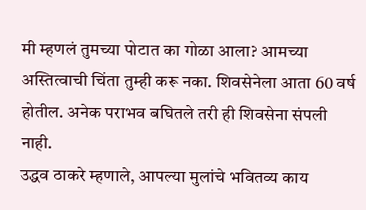मी म्हणलं तुमच्या पोटात का गोळा आला? आमच्या अस्तित्वाची चिंता तुम्ही करू नका. शिवसेनेला आता 60 वर्ष होतील. अनेक पराभव बघितले तरी ही शिवसेना संपली नाही.
उद्धव ठाकरे म्हणाले, आपल्या मुलांचे भवितव्य काय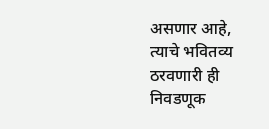असणार आहे, त्याचे भवितव्य ठरवणारी ही निवडणूक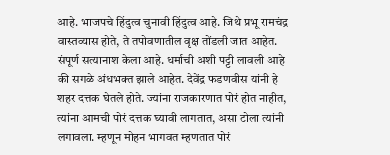आहे. भाजपचे हिंदुत्व चुनावी हिंदुत्व आहे. जिथे प्रभू रामचंद्र वास्तव्यास होते, ते तपोवणातील वृक्ष तोंडली जात आहेत. संपूर्ण सत्यानाश केला आहे. धर्माची अशी पट्टी लावली आहे की सगळे अंधभक्त झाले आहेत. देवेंद्र फडणवीस यांनी हे शहर दत्तक घेतले होते. ज्यांना राजकारणात पोरं होत नाहीत, त्यांना आमची पोरं दत्तक घ्यावी लागतात, असा टोला त्यांनी लगावला. म्हणून मोहन भागवत म्हणतात पोरं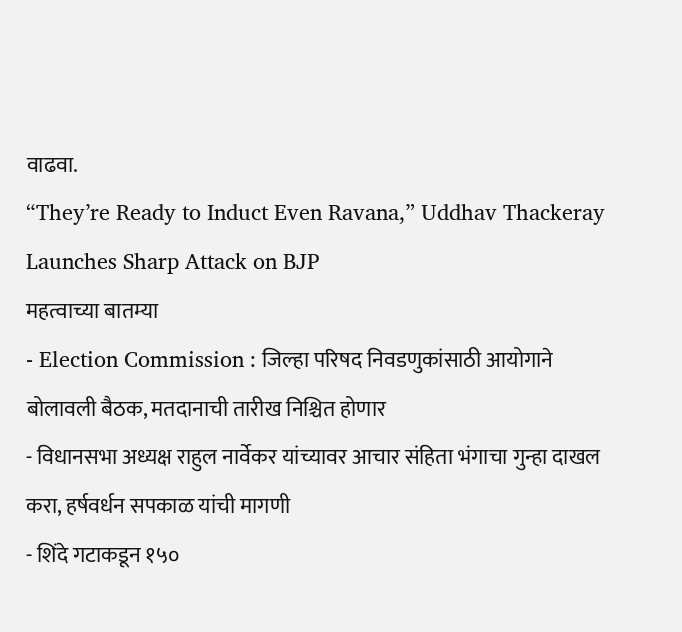वाढवा.
“They’re Ready to Induct Even Ravana,” Uddhav Thackeray Launches Sharp Attack on BJP
महत्वाच्या बातम्या
- Election Commission : जिल्हा परिषद निवडणुकांसाठी आयोगाने बोलावली बैठक, मतदानाची तारीख निश्चित होणार
- विधानसभा अध्यक्ष राहुल नार्वेकर यांच्यावर आचार संहिता भंगाचा गुन्हा दाखल करा, हर्षवर्धन सपकाळ यांची मागणी
- शिंदे गटाकडून १५०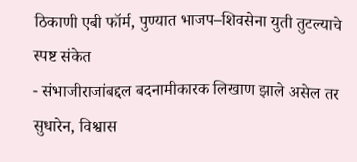ठिकाणी एबी फॉर्म, पुण्यात भाजप–शिवसेना युती तुटल्याचे स्पष्ट संकेत
- संभाजीराजांबद्दल बदनामीकारक लिखाण झाले असेल तर सुधारेन, विश्वास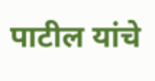पाटील यांचे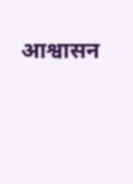आश्वासन